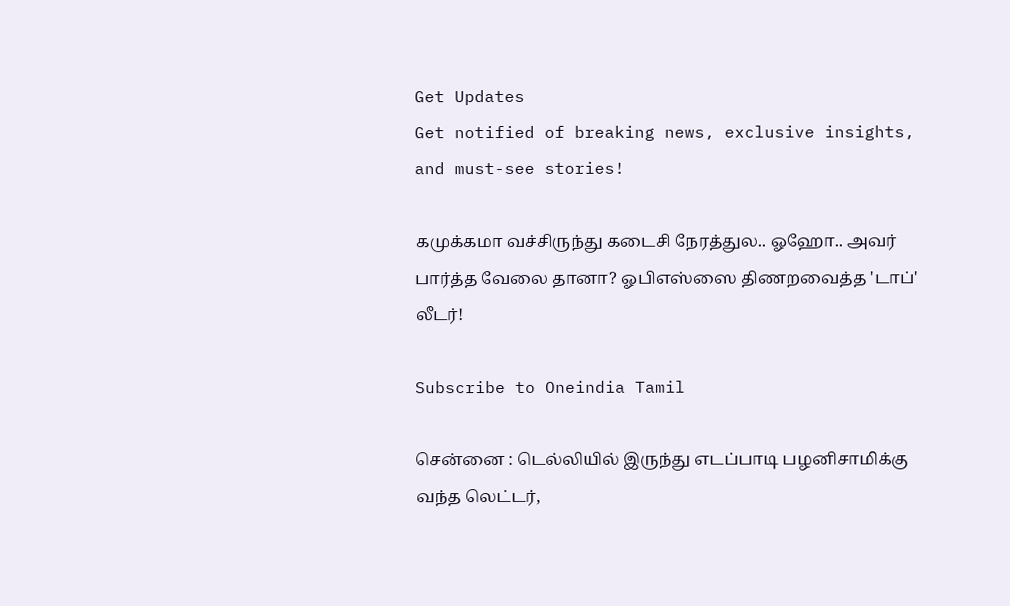Get Updates
Get notified of breaking news, exclusive insights, and must-see stories!

கமுக்கமா வச்சிருந்து கடைசி நேரத்துல.. ஓஹோ.. அவர் பார்த்த வேலை தானா? ஓபிஎஸ்ஸை திணறவைத்த 'டாப்' லீடர்!

Subscribe to Oneindia Tamil

சென்னை : டெல்லியில் இருந்து எடப்பாடி பழனிசாமிக்கு வந்த லெட்டர்,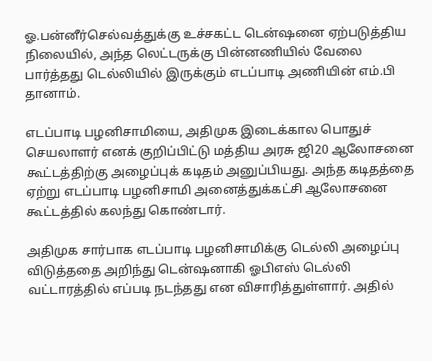ஓ.பன்னீர்செல்வத்துக்கு உச்சகட்ட டென்ஷனை ஏற்படுத்திய நிலையில், அந்த லெட்டருக்கு பின்னணியில் வேலை பார்த்தது டெல்லியில் இருக்கும் எடப்பாடி அணியின் எம்.பி தானாம்.

எடப்பாடி பழனிசாமியை, அதிமுக இடைக்கால பொதுச் செயலாளர் எனக் குறிப்பிட்டு மத்திய அரசு ஜி20 ஆலோசனை கூட்டத்திற்கு அழைப்புக் கடிதம் அனுப்பியது. அந்த கடிதத்தை ஏற்று எடப்பாடி பழனிசாமி அனைத்துக்கட்சி ஆலோசனை கூட்டத்தில் கலந்து கொண்டார்.

அதிமுக சார்பாக எடப்பாடி பழனிசாமிக்கு டெல்லி அழைப்பு விடுத்ததை அறிந்து டென்ஷனாகி ஓபிஎஸ் டெல்லி வட்டாரத்தில் எப்படி நடந்தது என விசாரித்துள்ளார். அதில்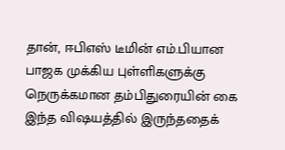தான், ஈபிஎஸ் டீமின் எம்.பியான பாஜக முக்கிய புள்ளிகளுக்கு நெருக்கமான தம்பிதுரையின் கை இந்த விஷயத்தில் இருந்ததைக்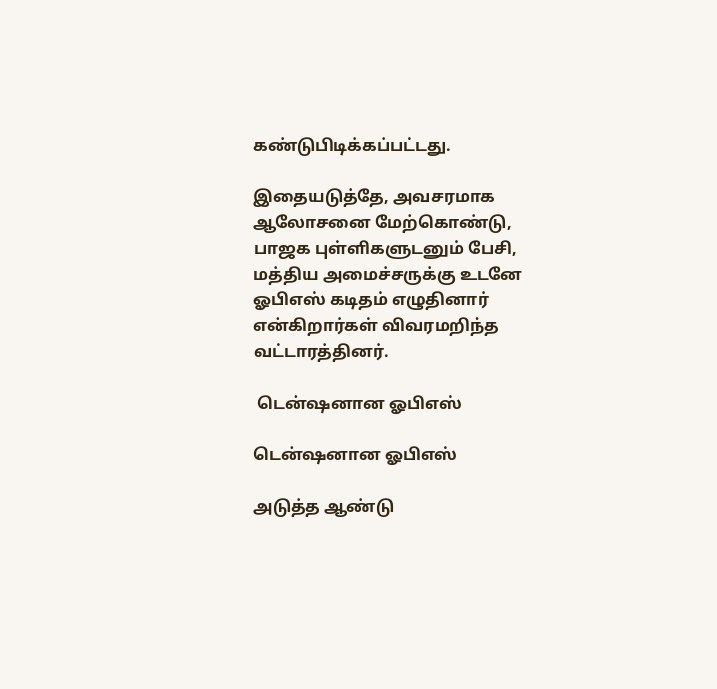கண்டுபிடிக்கப்பட்டது.

இதையடுத்தே, அவசரமாக ஆலோசனை மேற்கொண்டு, பாஜக புள்ளிகளுடனும் பேசி, மத்திய அமைச்சருக்கு உடனே ஓபிஎஸ் கடிதம் எழுதினார் என்கிறார்கள் விவரமறிந்த வட்டாரத்தினர்.

 டென்ஷனான ஓபிஎஸ்

டென்ஷனான ஓபிஎஸ்

அடுத்த ஆண்டு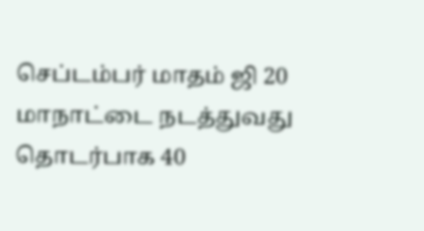செப்டம்பர் மாதம் ஜி 20 மாநாட்டை நடத்துவது தொடர்பாக 40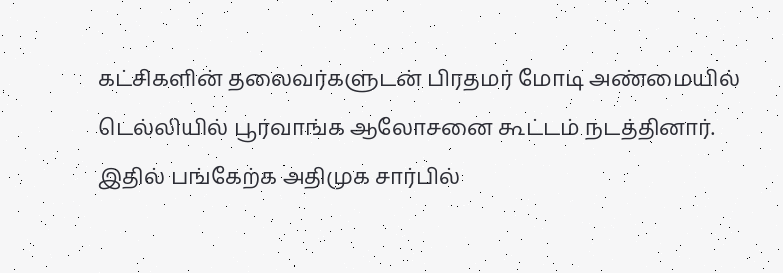கட்சிகளின் தலைவர்களுடன் பிரதமர் மோடி அண்மையில் டெல்லியில் பூர்வாங்க ஆலோசனை கூட்டம் நடத்தினார். இதில் பங்கேற்க அதிமுக சார்பில்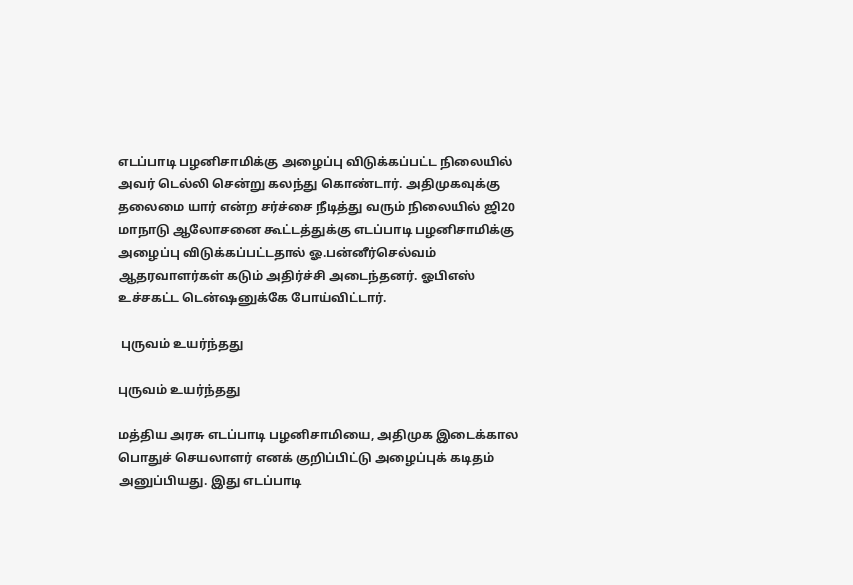எடப்பாடி பழனிசாமிக்கு அழைப்பு விடுக்கப்பட்ட நிலையில் அவர் டெல்லி சென்று கலந்து கொண்டார். அதிமுகவுக்கு தலைமை யார் என்ற சர்ச்சை நீடித்து வரும் நிலையில் ஜி20 மாநாடு ஆலோசனை கூட்டத்துக்கு எடப்பாடி பழனிசாமிக்கு அழைப்பு விடுக்கப்பட்டதால் ஓ.பன்னீர்செல்வம் ஆதரவாளர்கள் கடும் அதிர்ச்சி அடைந்தனர். ஓபிஎஸ் உச்சகட்ட டென்ஷனுக்கே போய்விட்டார்.

 புருவம் உயர்ந்தது

புருவம் உயர்ந்தது

மத்திய அரசு எடப்பாடி பழனிசாமியை, அதிமுக இடைக்கால பொதுச் செயலாளர் எனக் குறிப்பிட்டு அழைப்புக் கடிதம் அனுப்பியது. இது எடப்பாடி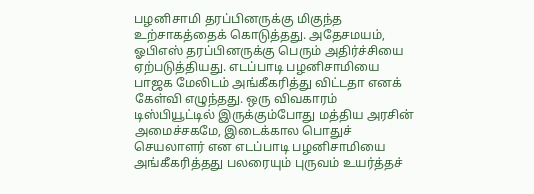பழனிசாமி தரப்பினருக்கு மிகுந்த உற்சாகத்தைக் கொடுத்தது. அதேசமயம், ஓபிஎஸ் தரப்பினருக்கு பெரும் அதிர்ச்சியை ஏற்படுத்தியது. எடப்பாடி பழனிசாமியை பாஜக மேலிடம் அங்கீகரித்து விட்டதா எனக் கேள்வி எழுந்தது. ஒரு விவகாரம் டிஸ்பியூட்டில் இருக்கும்போது மத்திய அரசின் அமைச்சகமே, இடைக்கால பொதுச் செயலாளர் என எடப்பாடி பழனிசாமியை அங்கீகரித்தது பலரையும் புருவம் உயர்த்தச்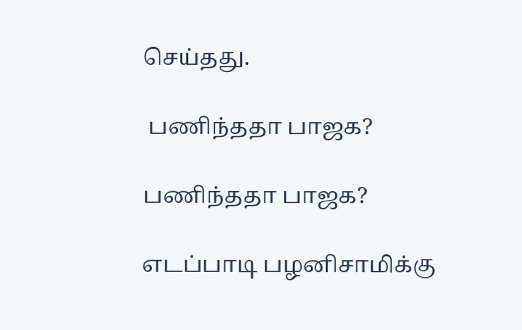செய்தது.

 பணிந்ததா பாஜக?

பணிந்ததா பாஜக?

எடப்பாடி பழனிசாமிக்கு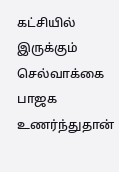கட்சியில் இருக்கும் செல்வாக்கை பாஜக உணர்ந்துதான்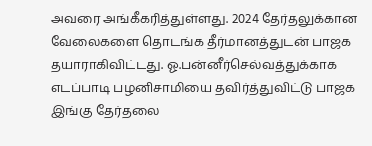அவரை அங்கீகரித்துள்ளது. 2024 தேர்தலுக்கான வேலைகளை தொடங்க தீர்மானத்துடன் பாஜக தயாராகிவிட்டது. ஓ.பன்னீர்செல்வத்துக்காக எடப்பாடி பழனிசாமியை தவிர்த்துவிட்டு பாஜக இங்கு தேர்தலை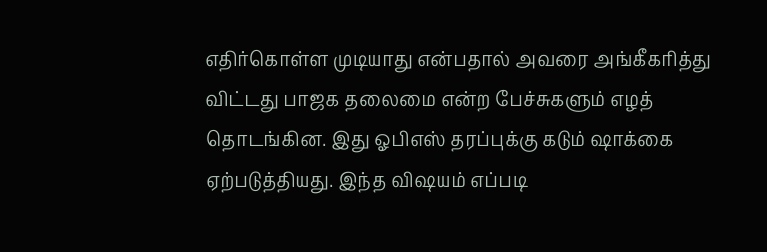எதிர்கொள்ள முடியாது என்பதால் அவரை அங்கீகரித்து விட்டது பாஜக தலைமை என்ற பேச்சுகளும் எழத் தொடங்கின. இது ஓபிஎஸ் தரப்புக்கு கடும் ஷாக்கை ஏற்படுத்தியது. இந்த விஷயம் எப்படி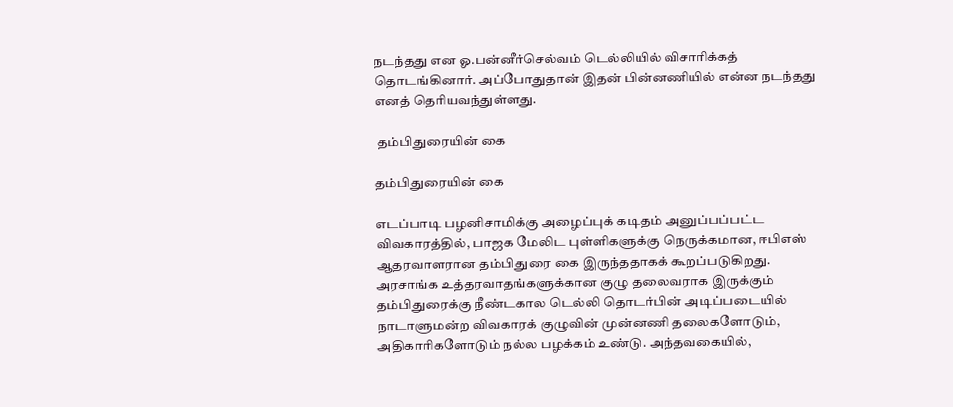நடந்தது என ஓ.பன்னீர்செல்வம் டெல்லியில் விசாரிக்கத் தொடங்கினார். அப்போதுதான் இதன் பின்னணியில் என்ன நடந்தது எனத் தெரியவந்துள்ளது.

 தம்பிதுரையின் கை

தம்பிதுரையின் கை

எடப்பாடி பழனிசாமிக்கு அழைப்புக் கடிதம் அனுப்பப்பட்ட விவகாரத்தில், பாஜக மேலிட புள்ளிகளுக்கு நெருக்கமான, ஈபிஎஸ் ஆதரவாளரான தம்பிதுரை கை இருந்ததாகக் கூறப்படுகிறது. அரசாங்க உத்தரவாதங்களுக்கான குழு தலைவராக இருக்கும் தம்பிதுரைக்கு நீண்டகால டெல்லி தொடர்பின் அடிப்படையில் நாடாளுமன்ற விவகாரக் குழுவின் முன்னணி தலைகளோடும், அதிகாரிகளோடும் நல்ல பழக்கம் உண்டு. அந்தவகையில்,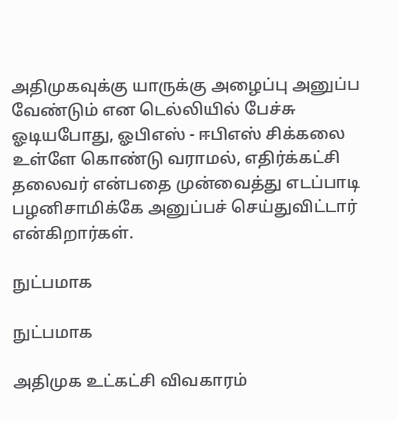அதிமுகவுக்கு யாருக்கு அழைப்பு அனுப்ப வேண்டும் என டெல்லியில் பேச்சு ஓடியபோது, ஓபிஎஸ் - ஈபிஎஸ் சிக்கலை உள்ளே கொண்டு வராமல், எதிர்க்கட்சி தலைவர் என்பதை முன்வைத்து எடப்பாடி பழனிசாமிக்கே அனுப்பச் செய்துவிட்டார் என்கிறார்கள்.

நுட்பமாக

நுட்பமாக

அதிமுக உட்கட்சி விவகாரம்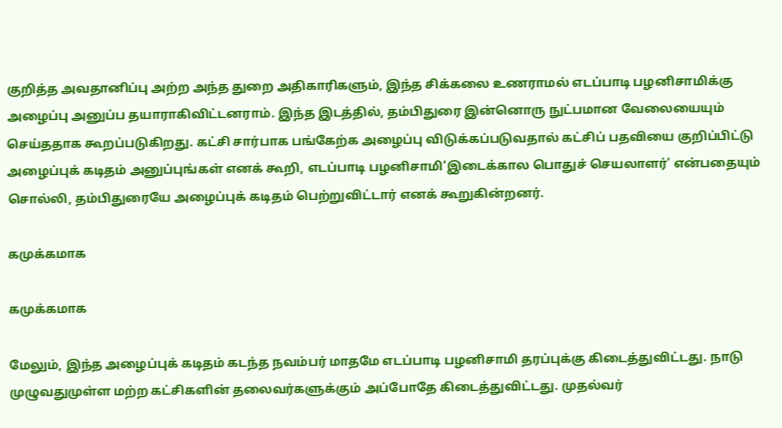குறித்த அவதானிப்பு அற்ற அந்த துறை அதிகாரிகளும், இந்த சிக்கலை உணராமல் எடப்பாடி பழனிசாமிக்கு அழைப்பு அனுப்ப தயாராகிவிட்டனராம். இந்த இடத்தில், தம்பிதுரை இன்னொரு நுட்பமான வேலையையும் செய்ததாக கூறப்படுகிறது. கட்சி சார்பாக பங்கேற்க அழைப்பு விடுக்கப்படுவதால் கட்சிப் பதவியை குறிப்பிட்டு அழைப்புக் கடிதம் அனுப்புங்கள் எனக் கூறி, எடப்பாடி பழனிசாமி‘இடைக்கால பொதுச் செயலாளர்' என்பதையும் சொல்லி, தம்பிதுரையே அழைப்புக் கடிதம் பெற்றுவிட்டார் எனக் கூறுகின்றனர்.

கமுக்கமாக

கமுக்கமாக

மேலும், இந்த அழைப்புக் கடிதம் கடந்த நவம்பர் மாதமே எடப்பாடி பழனிசாமி தரப்புக்கு கிடைத்துவிட்டது. நாடு முழுவதுமுள்ள மற்ற கட்சிகளின் தலைவர்களுக்கும் அப்போதே கிடைத்துவிட்டது. முதல்வர்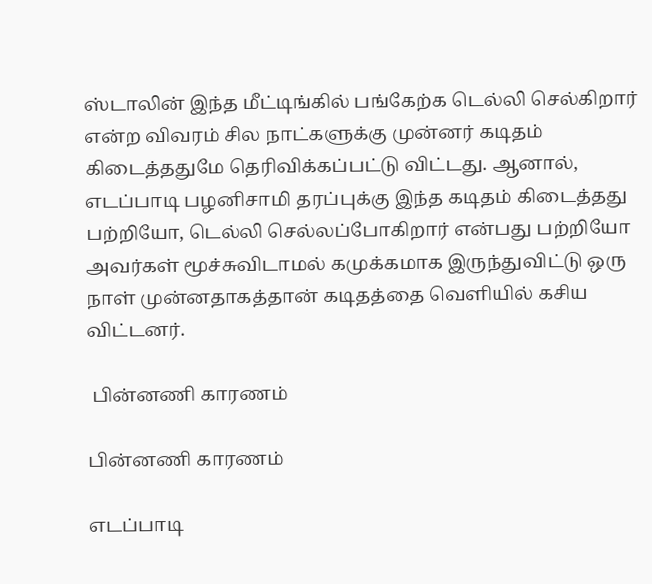ஸ்டாலின் இந்த மீட்டிங்கில் பங்கேற்க டெல்லி செல்கிறார் என்ற விவரம் சில நாட்களுக்கு முன்னர் கடிதம் கிடைத்ததுமே தெரிவிக்கப்பட்டு விட்டது. ஆனால், எடப்பாடி பழனிசாமி தரப்புக்கு இந்த கடிதம் கிடைத்தது பற்றியோ, டெல்லி செல்லப்போகிறார் என்பது பற்றியோ அவர்கள் மூச்சுவிடாமல் கமுக்கமாக இருந்துவிட்டு ஒரு நாள் முன்னதாகத்தான் கடிதத்தை வெளியில் கசிய விட்டனர்.

 பின்னணி காரணம்

பின்னணி காரணம்

எடப்பாடி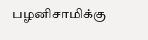பழனிசாமிக்கு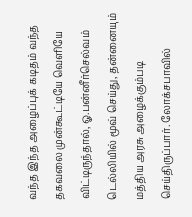வந்த இந்த அழைப்புக் கடிதம் வந்த தகவலை முன்கூட்டியே வெளியே விட்டிருந்தால், ஓ.பன்னீர்செல்வம் டெல்லியில் மூவ் செய்து, தன்னையும் மத்திய அரசு அழைக்கும்படி செய்திருப்பார். லோக்சபாவில்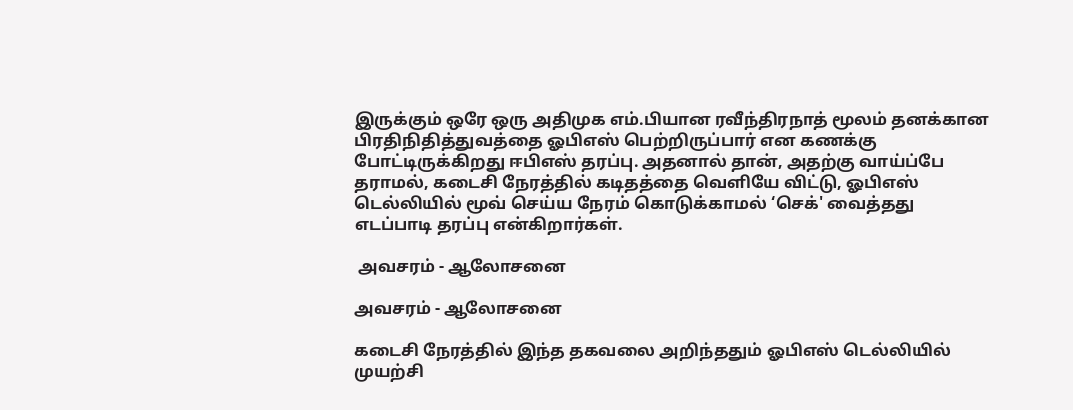இருக்கும் ஒரே ஒரு அதிமுக எம்.பியான ரவீந்திரநாத் மூலம் தனக்கான பிரதிநிதித்துவத்தை ஓபிஎஸ் பெற்றிருப்பார் என கணக்கு போட்டிருக்கிறது ஈபிஎஸ் தரப்பு. அதனால் தான், அதற்கு வாய்ப்பே தராமல், கடைசி நேரத்தில் கடிதத்தை வெளியே விட்டு, ஓபிஎஸ் டெல்லியில் மூவ் செய்ய நேரம் கொடுக்காமல் ‘செக்' வைத்தது எடப்பாடி தரப்பு என்கிறார்கள்.

 அவசரம் - ஆலோசனை

அவசரம் - ஆலோசனை

கடைசி நேரத்தில் இந்த தகவலை அறிந்ததும் ஓபிஎஸ் டெல்லியில் முயற்சி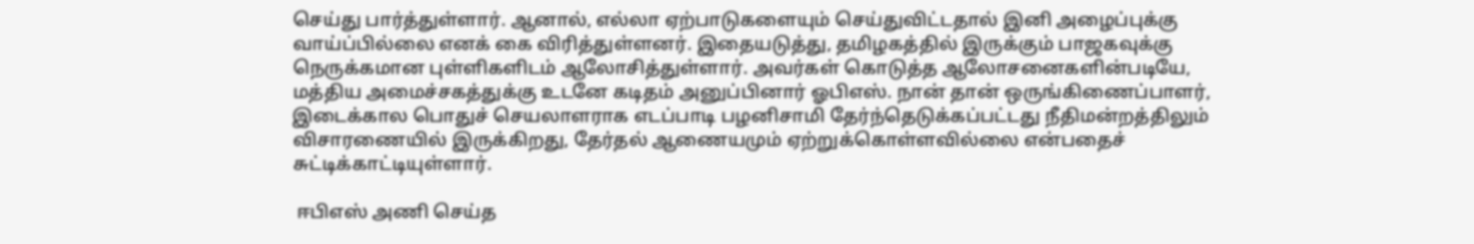செய்து பார்த்துள்ளார். ஆனால், எல்லா ஏற்பாடுகளையும் செய்துவிட்டதால் இனி அழைப்புக்கு வாய்ப்பில்லை எனக் கை விரித்துள்ளனர். இதையடுத்து, தமிழகத்தில் இருக்கும் பாஜகவுக்கு நெருக்கமான புள்ளிகளிடம் ஆலோசித்துள்ளார். அவர்கள் கொடுத்த ஆலோசனைகளின்படியே, மத்திய அமைச்சகத்துக்கு உடனே கடிதம் அனுப்பினார் ஓபிஎஸ். நான் தான் ஒருங்கிணைப்பாளர், இடைக்கால பொதுச் செயலாளராக எடப்பாடி பழனிசாமி தேர்ந்தெடுக்கப்பட்டது நீதிமன்றத்திலும் விசாரணையில் இருக்கிறது, தேர்தல் ஆணையமும் ஏற்றுக்கொள்ளவில்லை என்பதைச் சுட்டிக்காட்டியுள்ளார்.

 ஈபிஎஸ் அணி செய்த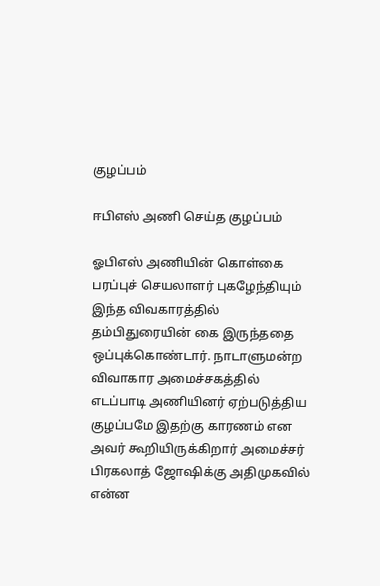குழப்பம்

ஈபிஎஸ் அணி செய்த குழப்பம்

ஓபிஎஸ் அணியின் கொள்கை பரப்புச் செயலாளர் புகழேந்தியும் இந்த விவகாரத்தில் தம்பிதுரையின் கை இருந்ததை ஒப்புக்கொண்டார். நாடாளுமன்ற விவாகார அமைச்சகத்தில் எடப்பாடி அணியினர் ஏற்படுத்திய குழப்பமே இதற்கு காரணம் என அவர் கூறியிருக்கிறார் அமைச்சர் பிரகலாத் ஜோஷிக்கு அதிமுகவில் என்ன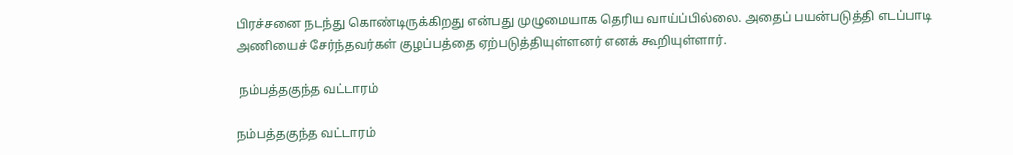பிரச்சனை நடந்து கொண்டிருக்கிறது என்பது முழுமையாக தெரிய வாய்ப்பில்லை. அதைப் பயன்படுத்தி எடப்பாடி அணியைச் சேர்ந்தவர்கள் குழப்பத்தை ஏற்படுத்தியுள்ளனர் எனக் கூறியுள்ளார்.

 நம்பத்தகுந்த வட்டாரம்

நம்பத்தகுந்த வட்டாரம்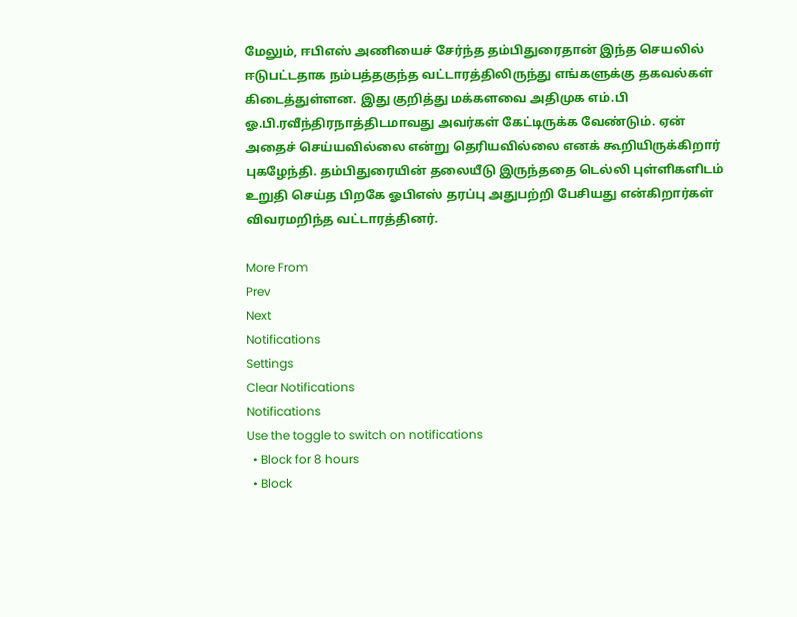மேலும், ஈபிஎஸ் அணியைச் சேர்ந்த தம்பிதுரைதான் இந்த செயலில் ஈடுபட்டதாக நம்பத்தகுந்த வட்டாரத்திலிருந்து எங்களுக்கு தகவல்கள் கிடைத்துள்ளன. இது குறித்து மக்களவை அதிமுக எம்.பி ஓ.பி.ரவீந்திரநாத்திடமாவது அவர்கள் கேட்டிருக்க வேண்டும். ஏன் அதைச் செய்யவில்லை என்று தெரியவில்லை எனக் கூறியிருக்கிறார் புகழேந்தி. தம்பிதுரையின் தலையீடு இருந்ததை டெல்லி புள்ளிகளிடம் உறுதி செய்த பிறகே ஓபிஎஸ் தரப்பு அதுபற்றி பேசியது என்கிறார்கள் விவரமறிந்த வட்டாரத்தினர்.

More From
Prev
Next
Notifications
Settings
Clear Notifications
Notifications
Use the toggle to switch on notifications
  • Block for 8 hours
  • Block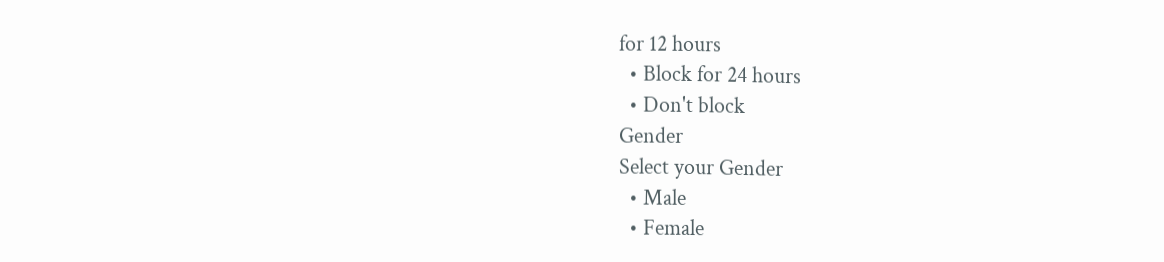for 12 hours
  • Block for 24 hours
  • Don't block
Gender
Select your Gender
  • Male
  • Female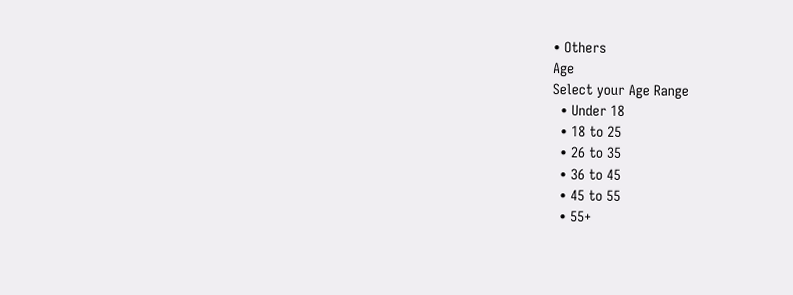• Others
Age
Select your Age Range
  • Under 18
  • 18 to 25
  • 26 to 35
  • 36 to 45
  • 45 to 55
  • 55+